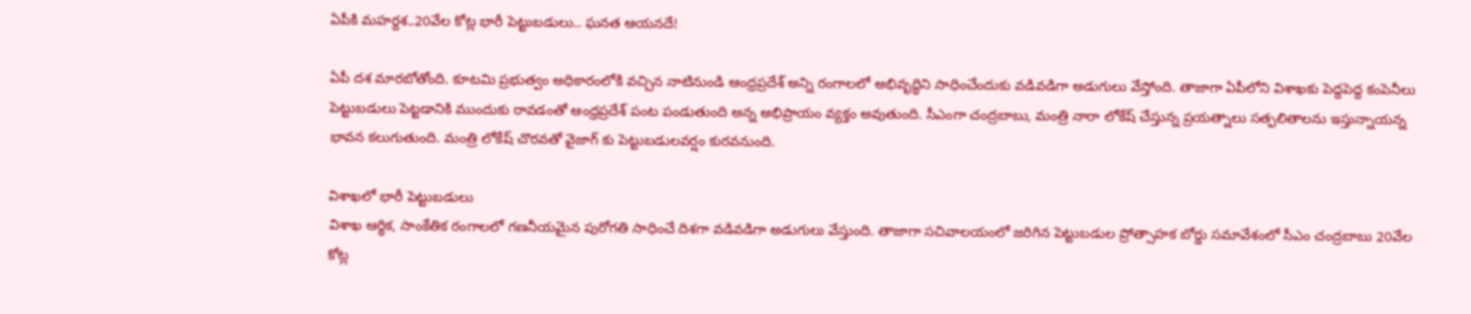ఏపీకి మహర్దశ..20వేల కోట్ల భారీ పెట్టుబడులు.. ఘనత ఆయనదే!

ఏపీ దశ మారబోతోంది. కూటమి ప్రభుత్వం అధికారంలోకి వచ్చిన నాటినుండి ఆంధ్రప్రదేశ్ అన్ని రంగాలలో అభివృద్ధిని సాధించేందుకు వడివడిగా అడుగులు వేస్తోంది. తాజాగా ఏపీలోని విశాఖకు పెద్దపెద్ద కంపెనీలు పెట్టుబడులు పెట్టడానికి ముందుకు రావడంతో ఆంధ్రప్రదేశ్ పంట పండుతుంది అన్న అభిప్రాయం వ్యక్తం అవుతుంది. సీఎంగా చంద్రబాబు, మంత్రి నారా లోకేష్ చేస్తున్న ప్రయత్నాలు సత్ఫలితాలను ఇస్తున్నాయన్న భావన కలుగుతుంది. మంత్రి లోకేష్ చొరవతో వైజాగ్ కు పెట్టుబడులవర్షం కురవనుంది.

విశాఖలో భారీ పెట్టుబడులు
విశాఖ ఆర్థిక, సాంకేతిక రంగాలలో గణనీయమైన పురోగతి సాధించే దిశగా వడివడిగా అడుగులు వేస్తుంది. తాజాగా సచివాలయంలో జరిగిన పెట్టుబడుల ప్రోత్సాహక బోర్డు సమావేశంలో సీఎం చంద్రబాబు 20వేల కోట్ల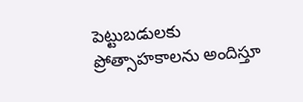పెట్టుబడులకు ప్రోత్సాహకాలను అందిస్తూ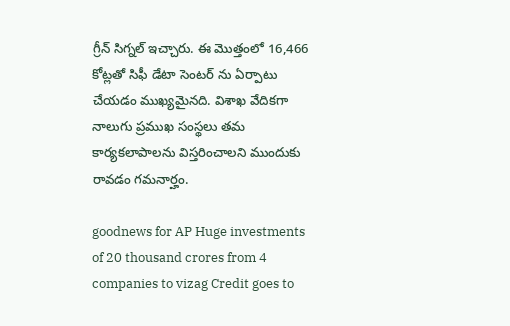గ్రీన్ సిగ్నల్ ఇచ్చారు. ఈ మొత్తంలో 16,466 కోట్లతో సిఫీ డేటా సెంటర్ ను ఏర్పాటు చేయడం ముఖ్యమైనది. విశాఖ వేదికగా నాలుగు ప్రముఖ సంస్థలు తమ కార్యకలాపాలను విస్తరించాలని ముందుకు రావడం గమనార్హం.

goodnews for AP Huge investments of 20 thousand crores from 4 companies to vizag Credit goes to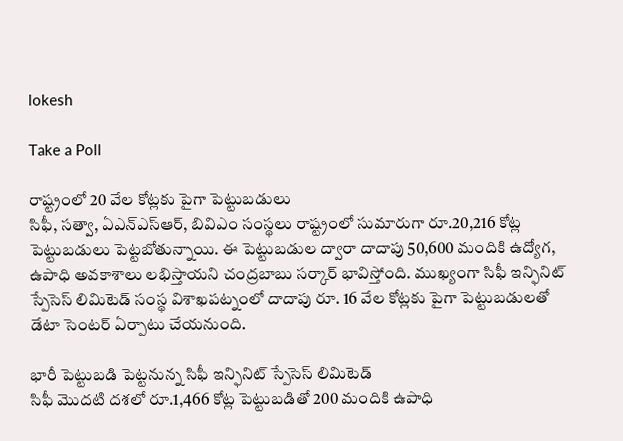lokesh

Take a Poll

రాష్ట్రంలో 20 వేల కోట్లకు పైగా పెట్టుబడులు
సిఫీ, సత్వా, ఏఎన్ఎస్ఆర్, బివిఎం సంస్థలు రాష్ట్రంలో సుమారుగా రూ.20,216 కోట్ల పెట్టుబడులు పెట్టబోతున్నాయి. ఈ పెట్టుబడుల ద్వారా దాదాపు 50,600 మందికి ఉద్యోగ, ఉపాధి అవకాశాలు లభిస్తాయని చంద్రబాబు సర్కార్ భావిస్తోంది. ముఖ్యంగా సిఫీ ఇన్ఫినిట్ స్పేసెస్ లిమిటెడ్ సంస్థ విశాఖపట్నంలో దాదాపు రూ. 16 వేల కోట్లకు పైగా పెట్టుబడులతో డేటా సెంటర్ ఏర్పాటు చేయనుంది.

భారీ పెట్టుబడి పెట్టనున్న సిఫీ ఇన్ఫినిట్ స్పేసెస్ లిమిటెడ్
సిఫీ మొదటి దశలో రూ.1,466 కోట్ల పెట్టుబడితో 200 మందికి ఉపాధి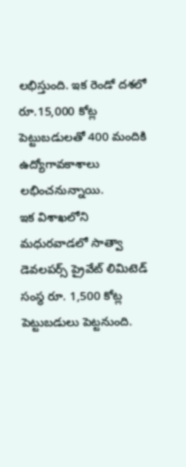లభిస్తుంది. ఇక రెండో దశలో రూ.15,000 కోట్ల పెట్టుబడులతో 400 మందికి ఉద్యోగావకాశాలు లభించనున్నాయి.
ఇక విశాఖలోని మధురవాడలో సాత్వా డెవలపర్స్ ప్రైవేట్ లిమిటెడ్ సంస్థ రూ. 1,500 కోట్ల పెట్టుబడులు పెట్టనుంది.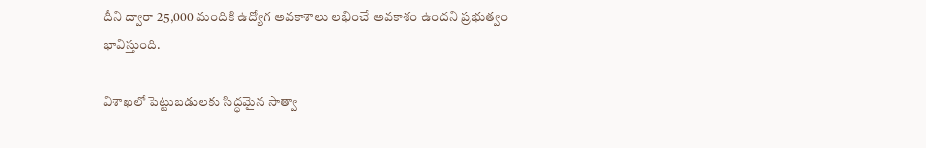దీని ద్వారా 25,000 మందికి ఉద్యోగ అవకాశాలు లభించే అవకాశం ఉందని ప్రభుత్వం భావిస్తుంది.

విశాఖలో పెట్టుబడులకు సిద్ధమైన సాత్వా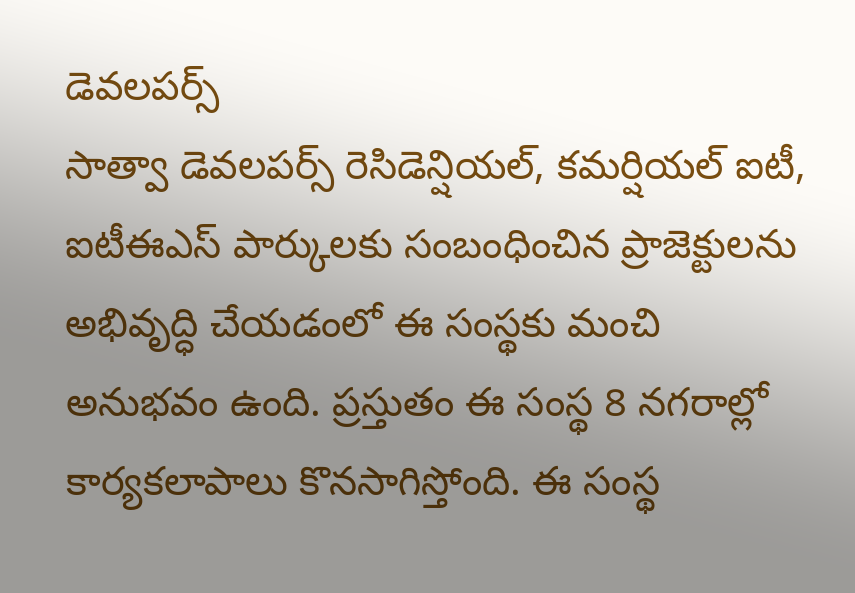డెవలపర్స్
సాత్వా డెవలపర్స్ రెసిడెన్షియల్, కమర్షియల్ ఐటీ, ఐటీఈఎస్ పార్కులకు సంబంధించిన ప్రాజెక్టులను అభివృద్ధి చేయడంలో ఈ సంస్థకు మంచి అనుభవం ఉంది. ప్రస్తుతం ఈ సంస్థ 8 నగరాల్లో కార్యకలాపాలు కొనసాగిస్తోంది. ఈ సంస్థ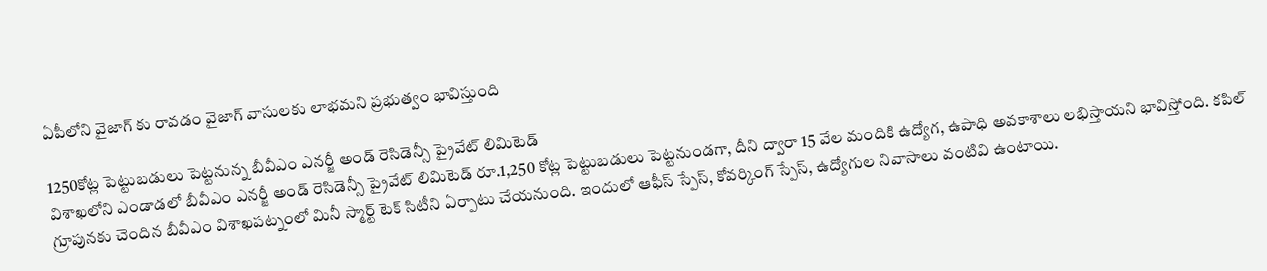ఏపీలోని వైజాగ్ కు రావడం వైజాగ్ వాసులకు లాభమని ప్రభుత్వం భావిస్తుంది

1250కోట్ల పెట్టుబడులు పెట్టనున్న బీవీఎం ఎనర్జీ అండ్ రెసిడెన్సీ ప్రైవేట్ లిమిటెడ్
విశాఖలోని ఎండాడలో బీవీఎం ఎనర్జీ అండ్ రెసిడెన్సీ ప్రైవేట్ లిమిటెడ్ రూ.1,250 కోట్ల పెట్టుబడులు పెట్టనుండగా, దీని ద్వారా 15 వేల మందికి ఉద్యోగ, ఉపాధి అవకాశాలు లభిస్తాయని భావిస్తోంది. కపిల్ గ్రూపునకు చెందిన బీవీఎం విశాఖపట్నంలో మినీ స్మార్ట్ టెక్ సిటీని ఏర్పాటు చేయనుంది. ఇందులో ఆఫీస్ స్పేస్, కోవర్కింగ్ స్పేస్, ఉద్యోగుల నివాసాలు వంటివి ఉంటాయి.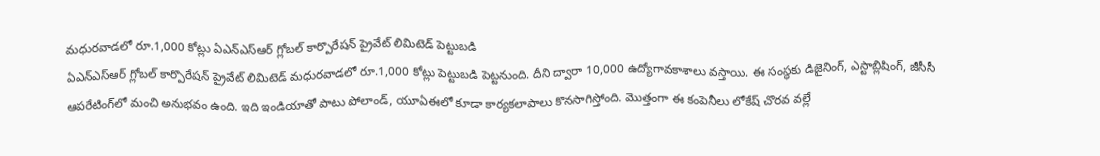మధురవాడలో రూ.1,000 కోట్లు ఏఎన్ఎస్ఆర్ గ్లోబల్ కార్పొరేషన్ ప్రైవేట్ లిమిటెడ్ పెట్టుబడి
ఏఎన్ఎస్ఆర్ గ్లోబల్ కార్పొరేషన్ ప్రైవేట్ లిమిటెడ్ మధురవాడలో రూ.1,000 కోట్లు పెట్టుబడి పెట్టనుంది. దీని ద్వారా 10,000 ఉద్యోగావకాశాలు వస్తాయి. ఈ సంస్థకు డిజైనింగ్, ఎస్టాబ్లిషింగ్, జీసీసీ ఆపరేటింగ్‌లో మంచి అనుభవం ఉంది. ఇది ఇండియాతో పాటు పోలాండ్, యూఏఈలో కూడా కార్యకలాపాలు కొనసాగిస్తోంది. మొత్తంగా ఈ కంపెనీలు లోకేష్ చొరవ వల్లే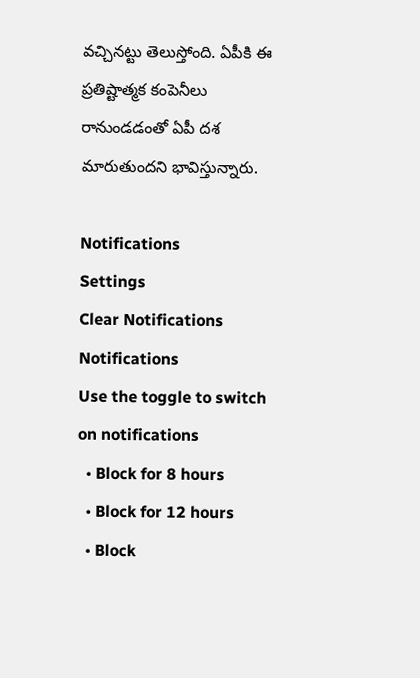వచ్చినట్టు తెలుస్తోంది. ఏపీకి ఈ ప్రతిష్టాత్మక కంపెనీలు రానుండడంతో ఏపీ దశ మారుతుందని భావిస్తున్నారు.

Notifications
Settings
Clear Notifications
Notifications
Use the toggle to switch on notifications
  • Block for 8 hours
  • Block for 12 hours
  • Block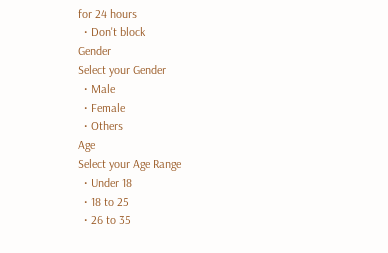for 24 hours
  • Don't block
Gender
Select your Gender
  • Male
  • Female
  • Others
Age
Select your Age Range
  • Under 18
  • 18 to 25
  • 26 to 35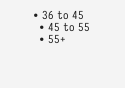• 36 to 45
  • 45 to 55
  • 55+